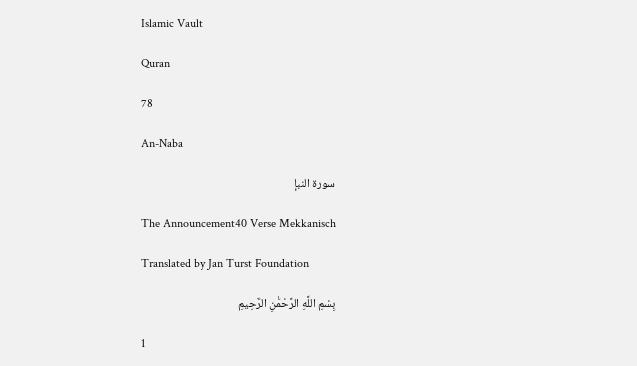Islamic Vault

Quran

78

An-Naba

سورة النبإ

The Announcement40 Verse Mekkanisch

Translated by Jan Turst Foundation

بِسْمِ اللَّهِ الرَّحْمَٰنِ الرَّحِيمِ

1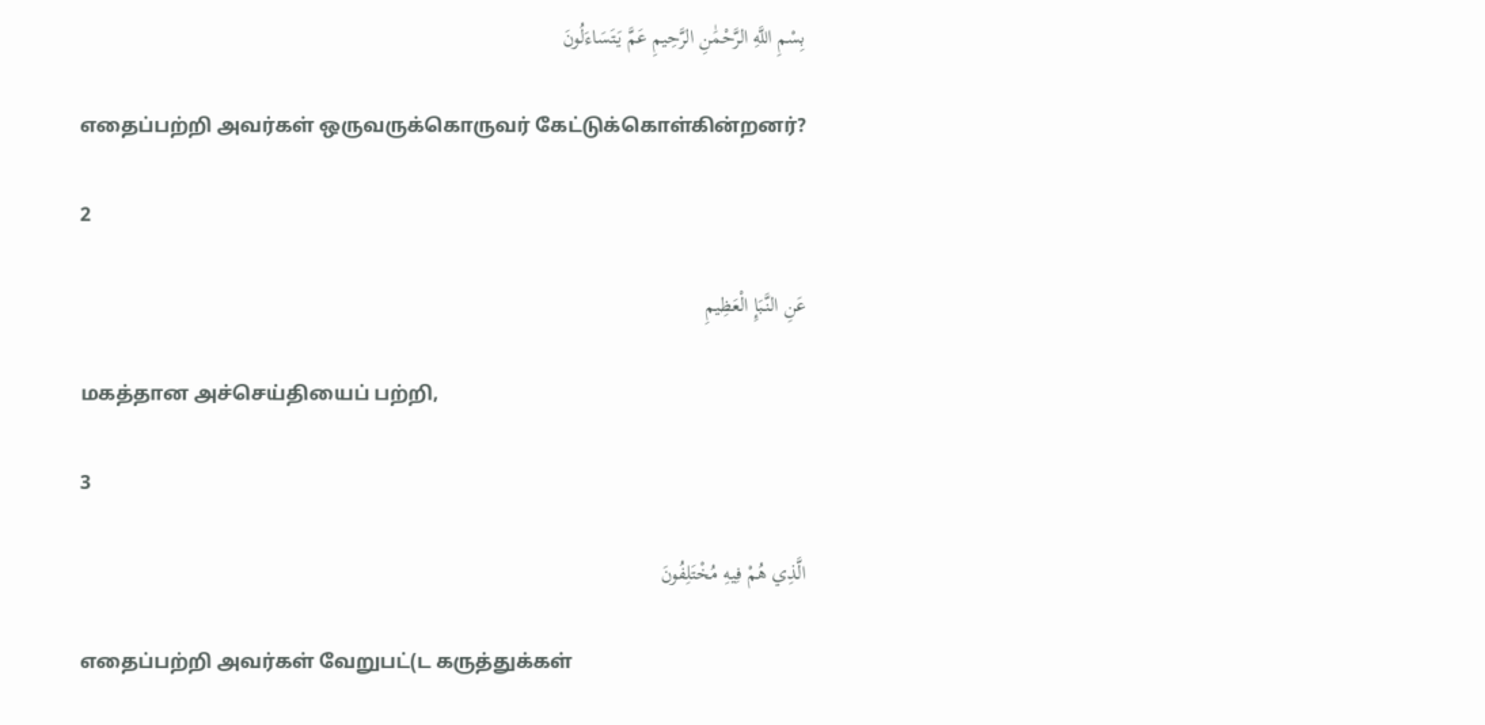بِسْمِ اللَّهِ الرَّحْمَٰنِ الرَّحِيمِ عَمَّ يَتَسَاءَلُونَ

எதைப்பற்றி அவர்கள் ஒருவருக்கொருவர் கேட்டுக்கொள்கின்றனர்?

2

عَنِ النَّبَإِ الْعَظِيمِ

மகத்தான அச்செய்தியைப் பற்றி,

3

الَّذِي هُمْ فِيهِ مُخْتَلِفُونَ

எதைப்பற்றி அவர்கள் வேறுபட்(ட கருத்துக்கள்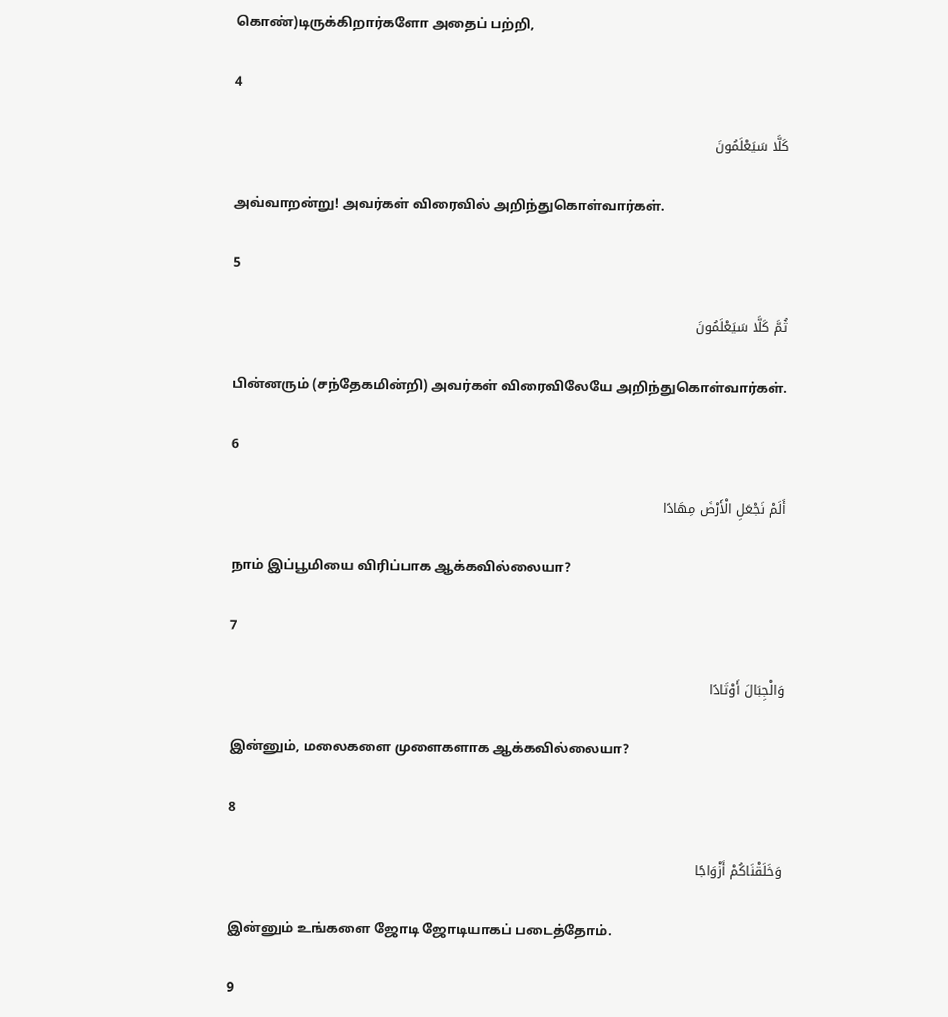கொண்)டிருக்கிறார்களோ அதைப் பற்றி,

4

كَلَّا سَيَعْلَمُونَ

அவ்வாறன்று! அவர்கள் விரைவில் அறிந்துகொள்வார்கள்.

5

ثُمَّ كَلَّا سَيَعْلَمُونَ

பின்னரும் (சந்தேகமின்றி) அவர்கள் விரைவிலேயே அறிந்துகொள்வார்கள்.

6

أَلَمْ نَجْعَلِ الْأَرْضَ مِهَادًا

நாம் இப்பூமியை விரிப்பாக ஆக்கவில்லையா?

7

وَالْجِبَالَ أَوْتَادًا

இன்னும், மலைகளை முளைகளாக ஆக்கவில்லையா?

8

وَخَلَقْنَاكُمْ أَزْوَاجًا

இன்னும் உங்களை ஜோடி ஜோடியாகப் படைத்தோம்.

9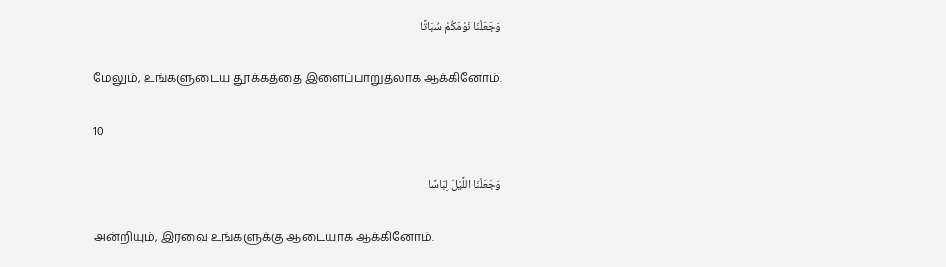وَجَعَلْنَا نَوْمَكُمْ سُبَاتًا

மேலும், உங்களுடைய தூக்கத்தை இளைப்பாறுதலாக ஆக்கினோம்.

10

وَجَعَلْنَا اللَّيْلَ لِبَاسًا

அன்றியும், இரவை உங்களுக்கு ஆடையாக ஆக்கினோம்.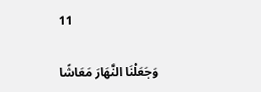11

وَجَعَلْنَا النَّهَارَ مَعَاشًا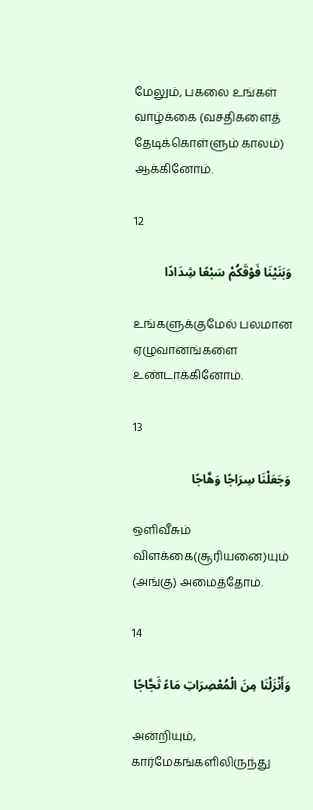மேலும், பகலை உங்கள் வாழ்க்கை (வசதிகளைத் தேடிக்கொள்ளும் காலம்) ஆக்கினோம்.

12

وَبَنَيْنَا فَوْقَكُمْ سَبْعًا شِدَادًا

உங்களுக்குமேல் பலமான ஏழுவானங்களை உண்டாக்கினோம்.

13

وَجَعَلْنَا سِرَاجًا وَهَّاجًا

ஒளிவீசும் விளக்கை(சூரியனை)யும் (அங்கு) அமைத்தோம்.

14

وَأَنْزَلْنَا مِنَ الْمُعْصِرَاتِ مَاءً ثَجَّاجًا

அன்றியும், கார்மேகங்களிலிருந்து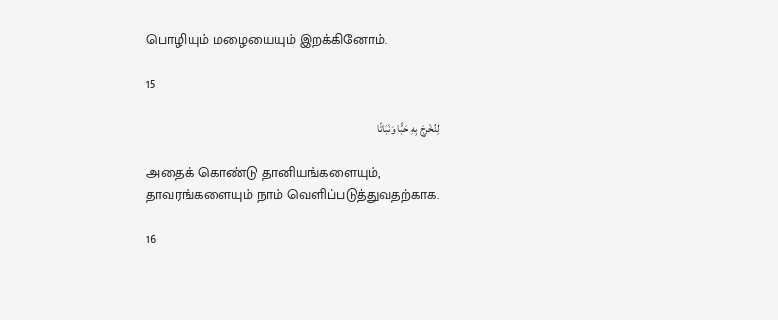பொழியும் மழையையும் இறக்கினோம்.

15

لِنُخْرِجَ بِهِ حَبًّا وَنَبَاتًا

அதைக் கொண்டு தானியங்களையும், தாவரங்களையும் நாம் வெளிப்படுத்துவதற்காக.

16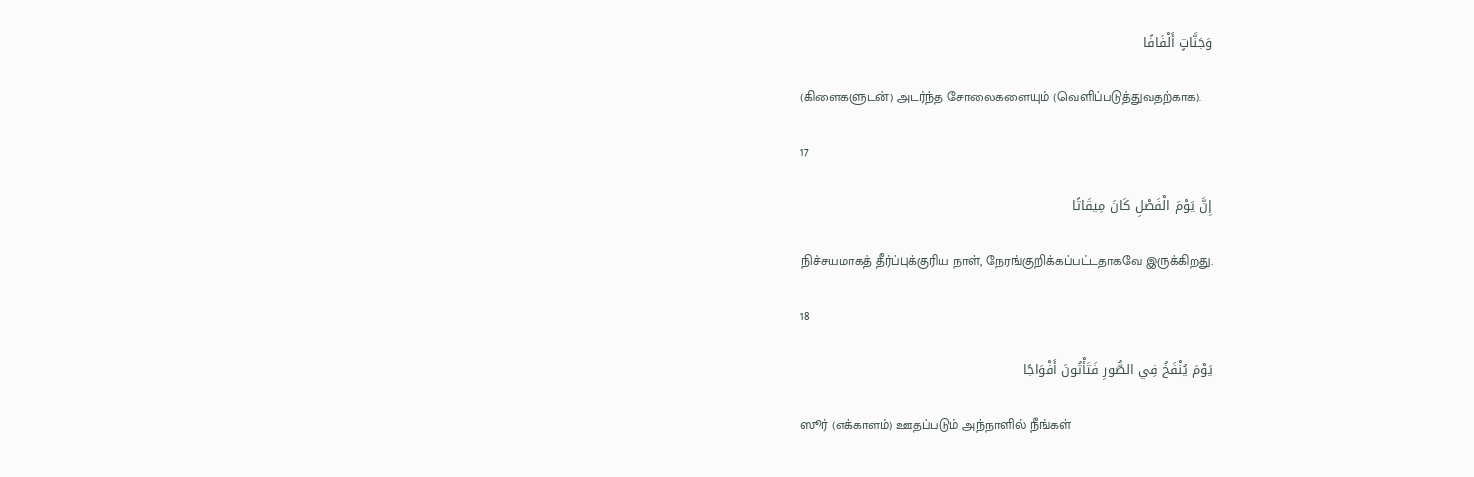وَجَنَّاتٍ أَلْفَافًا

(கிளைகளுடன்) அடர்ந்த சோலைகளையும் (வெளிப்படுத்துவதற்காக).

17

إِنَّ يَوْمَ الْفَصْلِ كَانَ مِيقَاتًا

நிச்சயமாகத் தீர்ப்புக்குரிய நாள், நேரங்குறிக்கப்பட்டதாகவே இருக்கிறது.

18

يَوْمَ يُنْفَخُ فِي الصُّورِ فَتَأْتُونَ أَفْوَاجًا

ஸூர் (எக்காளம்) ஊதப்படும் அந்நாளில் நீங்கள்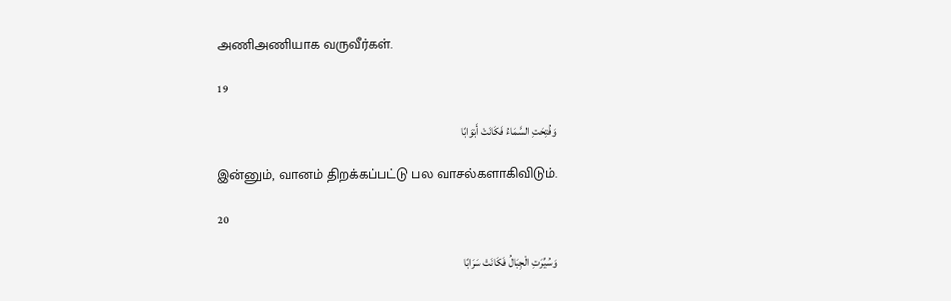அணிஅணியாக வருவீர்கள்.

19

وَفُتِحَتِ السَّمَاءُ فَكَانَتْ أَبْوَابًا

இன்னும், வானம் திறக்கப்பட்டு பல வாசல்களாகிவிடும்.

20

وَسُيِّرَتِ الْجِبَالُ فَكَانَتْ سَرَابًا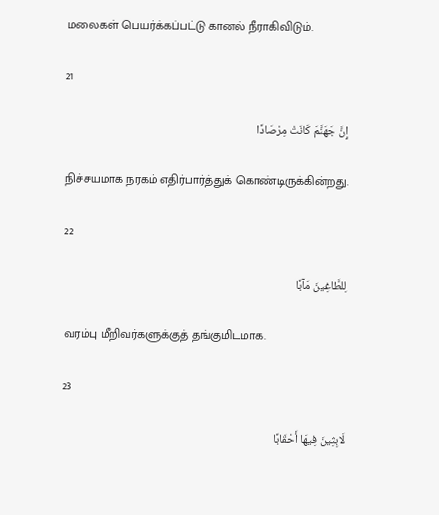மலைகள் பெயர்க்கப்பட்டு கானல் நீராகிவிடும்.

21

إِنَّ جَهَنَّمَ كَانَتْ مِرْصَادًا

நிச்சயமாக நரகம் எதிர்பார்த்துக் கொண்டிருக்கின்றது.

22

لِلطَّاغِينَ مَآبًا

வரம்பு மீறிவர்களுக்குத் தங்குமிடமாக.

23

لَابِثِينَ فِيهَا أَحْقَابًا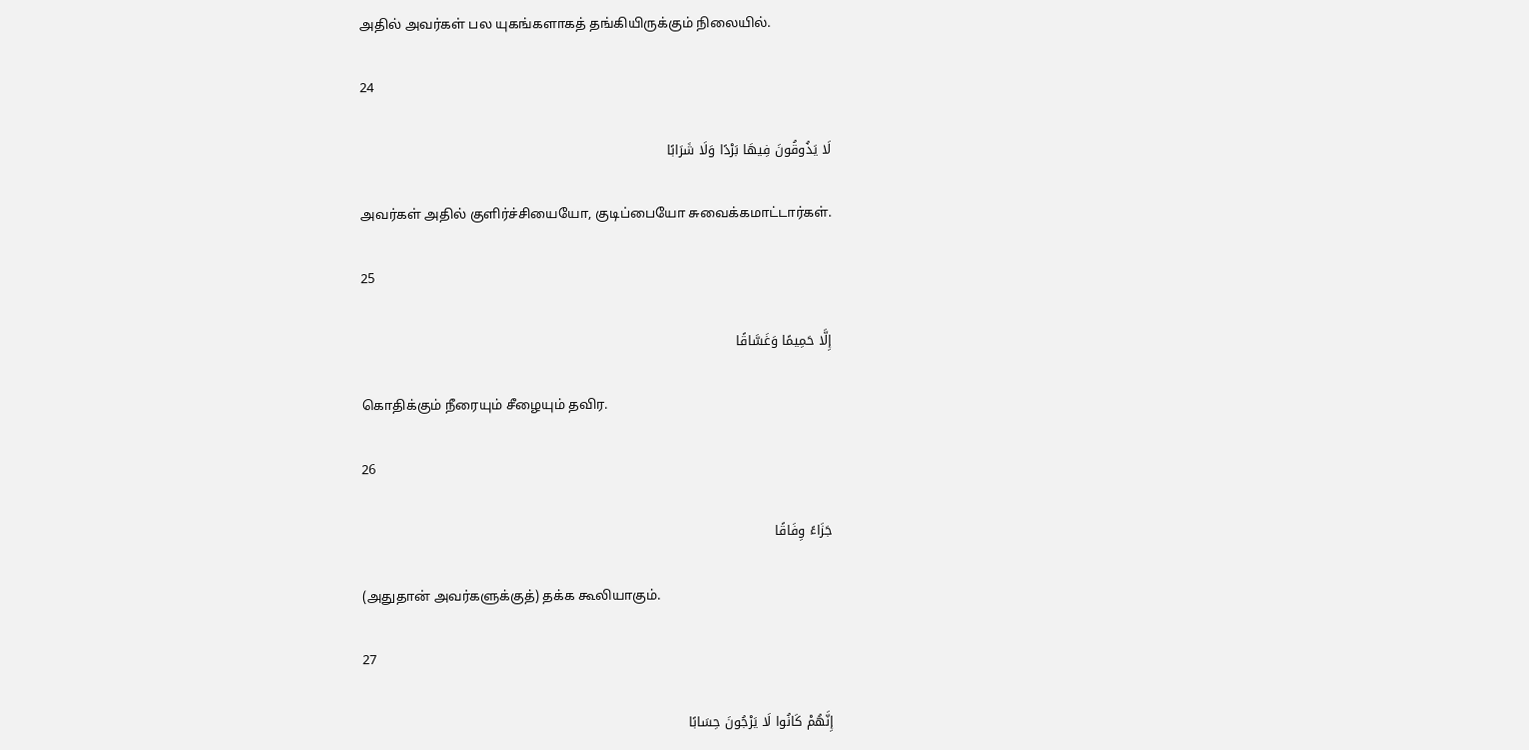அதில் அவர்கள் பல யுகங்களாகத் தங்கியிருக்கும் நிலையில்.

24

لَا يَذُوقُونَ فِيهَا بَرْدًا وَلَا شَرَابًا

அவர்கள் அதில் குளிர்ச்சியையோ, குடிப்பையோ சுவைக்கமாட்டார்கள்.

25

إِلَّا حَمِيمًا وَغَسَّاقًا

கொதிக்கும் நீரையும் சீழையும் தவிர.

26

جَزَاءً وِفَاقًا

(அதுதான் அவர்களுக்குத்) தக்க கூலியாகும்.

27

إِنَّهُمْ كَانُوا لَا يَرْجُونَ حِسَابًا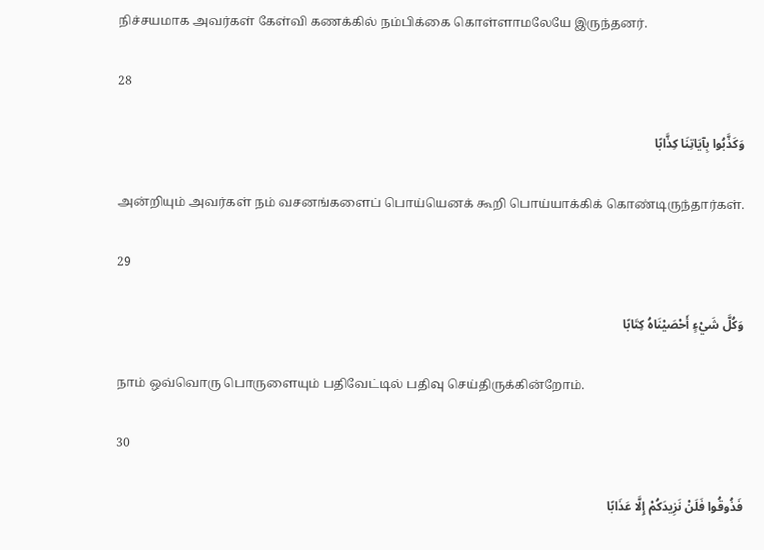நிச்சயமாக அவர்கள் கேள்வி கணக்கில் நம்பிக்கை கொள்ளாமலேயே இருந்தனர்.

28

وَكَذَّبُوا بِآيَاتِنَا كِذَّابًا

அன்றியும் அவர்கள் நம் வசனங்களைப் பொய்யெனக் கூறி பொய்யாக்கிக் கொண்டிருந்தார்கள்.

29

وَكُلَّ شَيْءٍ أَحْصَيْنَاهُ كِتَابًا

நாம் ஒவ்வொரு பொருளையும் பதிவேட்டில் பதிவு செய்திருக்கின்றோம்.

30

فَذُوقُوا فَلَنْ نَزِيدَكُمْ إِلَّا عَذَابًا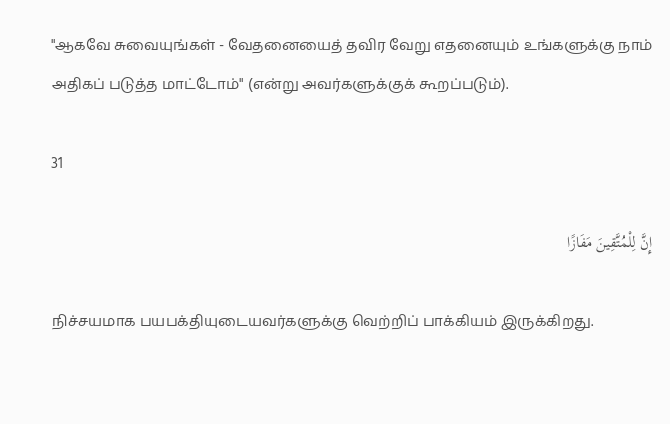"ஆகவே சுவையுங்கள் - வேதனையைத் தவிர வேறு எதனையும் உங்களுக்கு நாம் அதிகப் படுத்த மாட்டோம்" (என்று அவர்களுக்குக் கூறப்படும்).

31

إِنَّ لِلْمُتَّقِينَ مَفَازًا

நிச்சயமாக பயபக்தியுடையவர்களுக்கு வெற்றிப் பாக்கியம் இருக்கிறது.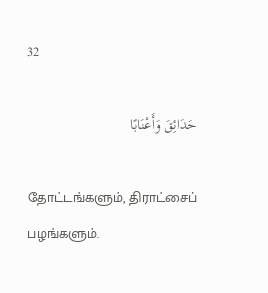32

حَدَائِقَ وَأَعْنَابًا

தோட்டங்களும், திராட்சைப் பழங்களும்.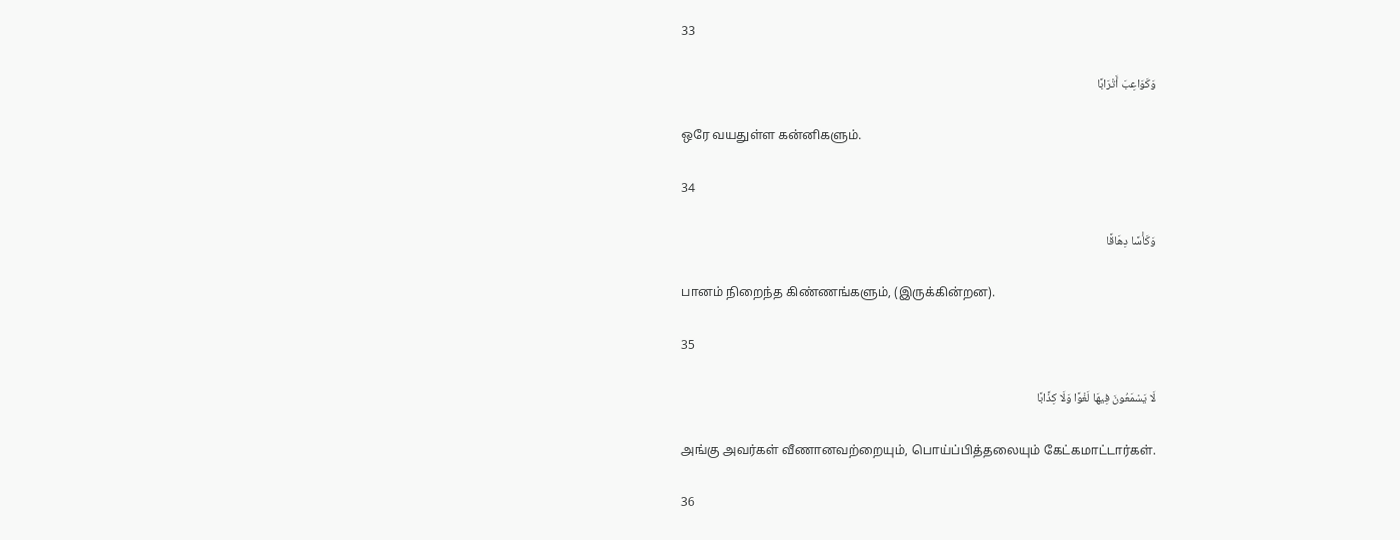33

وَكَوَاعِبَ أَتْرَابًا

ஒரே வயதுள்ள கன்னிகளும்.

34

وَكَأْسًا دِهَاقًا

பானம் நிறைந்த கிண்ணங்களும், (இருக்கின்றன).

35

لَا يَسْمَعُونَ فِيهَا لَغْوًا وَلَا كِذَّابًا

அங்கு அவர்கள் வீணானவற்றையும், பொய்ப்பித்தலையும் கேட்கமாட்டார்கள்.

36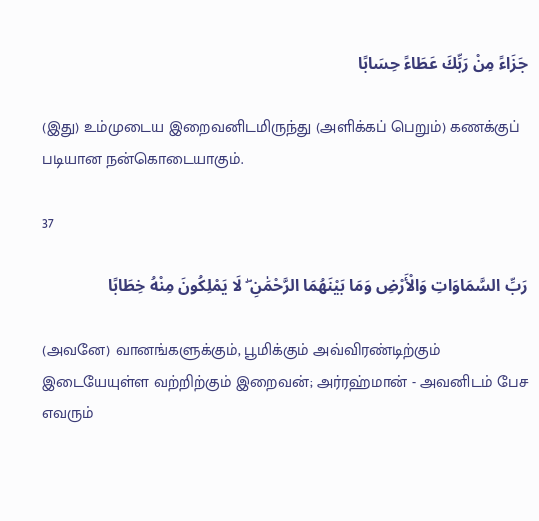جَزَاءً مِنْ رَبِّكَ عَطَاءً حِسَابًا

(இது) உம்முடைய இறைவனிடமிருந்து (அளிக்கப் பெறும்) கணக்குப் படியான நன்கொடையாகும்.

37

رَبِّ السَّمَاوَاتِ وَالْأَرْضِ وَمَا بَيْنَهُمَا الرَّحْمَٰنِ ۖ لَا يَمْلِكُونَ مِنْهُ خِطَابًا

(அவனே) வானங்களுக்கும், பூமிக்கும் அவ்விரண்டிற்கும் இடையேயுள்ள வற்றிற்கும் இறைவன்; அர்ரஹ்மான் - அவனிடம் பேச எவரும்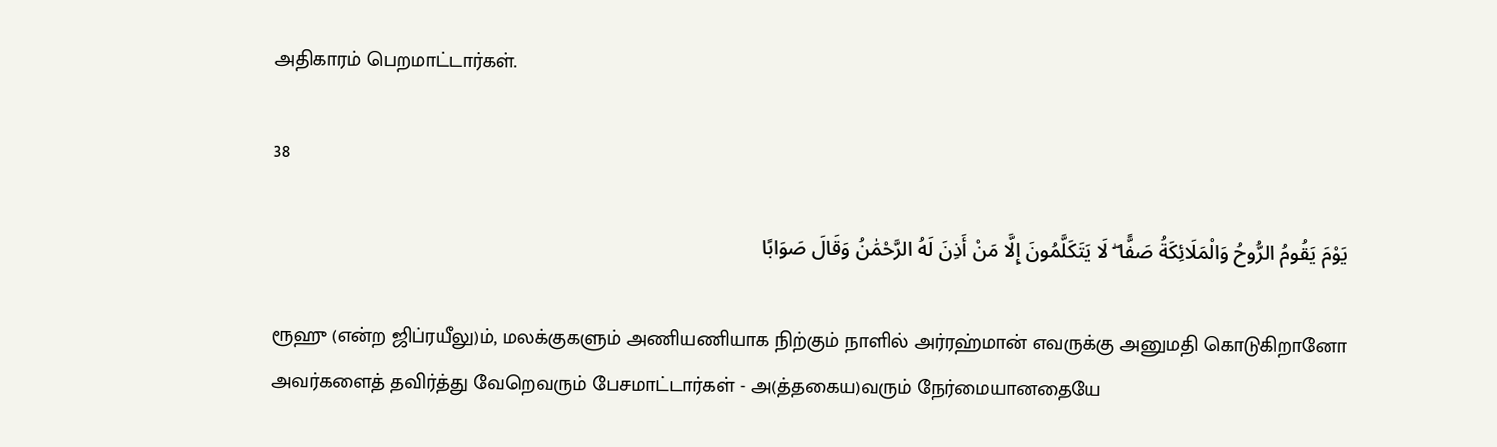அதிகாரம் பெறமாட்டார்கள்.

38

يَوْمَ يَقُومُ الرُّوحُ وَالْمَلَائِكَةُ صَفًّا ۖ لَا يَتَكَلَّمُونَ إِلَّا مَنْ أَذِنَ لَهُ الرَّحْمَٰنُ وَقَالَ صَوَابًا

ரூஹு (என்ற ஜிப்ரயீலு)ம், மலக்குகளும் அணியணியாக நிற்கும் நாளில் அர்ரஹ்மான் எவருக்கு அனுமதி கொடுகிறானோ அவர்களைத் தவிர்த்து வேறெவரும் பேசமாட்டார்கள் - அ(த்தகைய)வரும் நேர்மையானதையே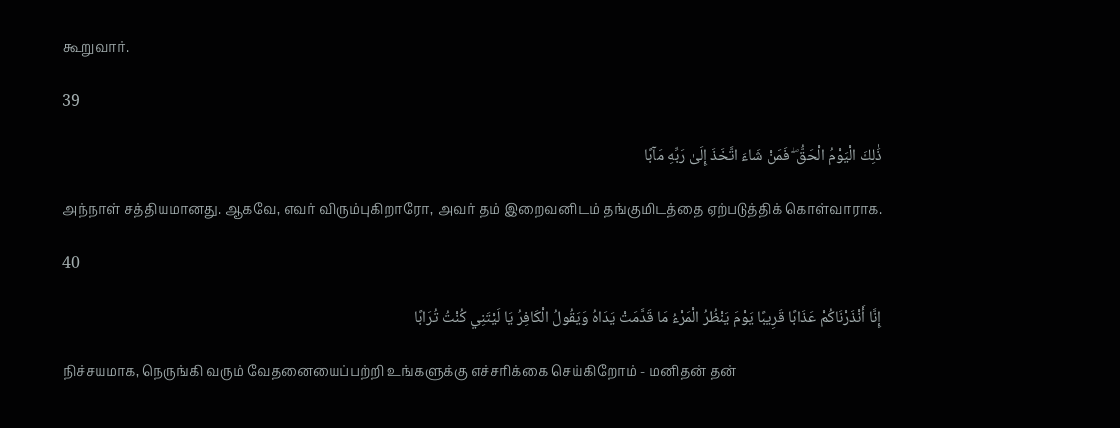கூறுவார்.

39

ذَٰلِكَ الْيَوْمُ الْحَقُّ ۖ فَمَنْ شَاءَ اتَّخَذَ إِلَىٰ رَبِّهِ مَآبًا

அந்நாள் சத்தியமானது. ஆகவே, எவர் விரும்புகிறாரோ, அவர் தம் இறைவனிடம் தங்குமிடத்தை ஏற்படுத்திக் கொள்வாராக.

40

إِنَّا أَنْذَرْنَاكُمْ عَذَابًا قَرِيبًا يَوْمَ يَنْظُرُ الْمَرْءُ مَا قَدَّمَتْ يَدَاهُ وَيَقُولُ الْكَافِرُ يَا لَيْتَنِي كُنْتُ تُرَابًا

நிச்சயமாக, நெருங்கி வரும் வேதனையைப்பற்றி உங்களுக்கு எச்சரிக்கை செய்கிறோம் - மனிதன் தன்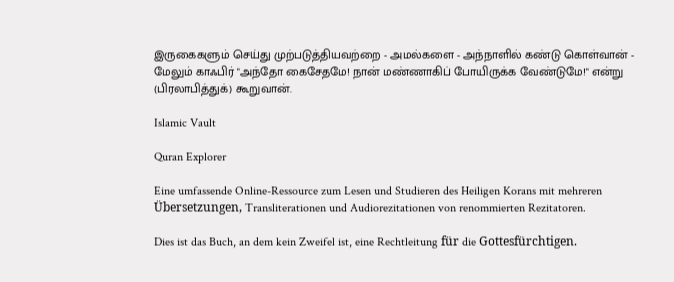இருகைகளும் செய்து முற்படுத்தியவற்றை - அமல்களை - அந்நாளில் கண்டு கொள்வான் - மேலும் காஃபிர் "அந்தோ கைசேதமே! நான் மண்ணாகிப் போயிருக்க வேண்டுமே!" என்று (பிரலாபித்துக்) கூறுவான்.

Islamic Vault

Quran Explorer

Eine umfassende Online-Ressource zum Lesen und Studieren des Heiligen Korans mit mehreren Übersetzungen, Transliterationen und Audiorezitationen von renommierten Rezitatoren.

Dies ist das Buch, an dem kein Zweifel ist, eine Rechtleitung für die Gottesfürchtigen.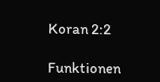Koran 2:2

Funktionen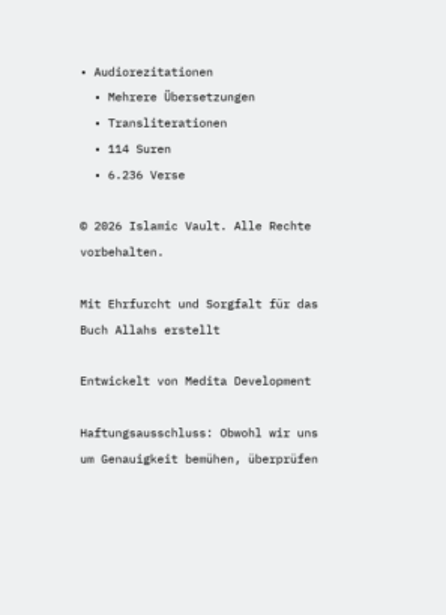• Audiorezitationen
  • Mehrere Übersetzungen
  • Transliterationen
  • 114 Suren
  • 6.236 Verse

© 2026 Islamic Vault. Alle Rechte vorbehalten.

Mit Ehrfurcht und Sorgfalt für das Buch Allahs erstellt

Entwickelt von Medita Development

Haftungsausschluss: Obwohl wir uns um Genauigkeit bemühen, überprüfen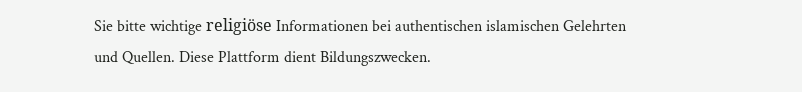Sie bitte wichtige religiöse Informationen bei authentischen islamischen Gelehrten und Quellen. Diese Plattform dient Bildungszwecken.